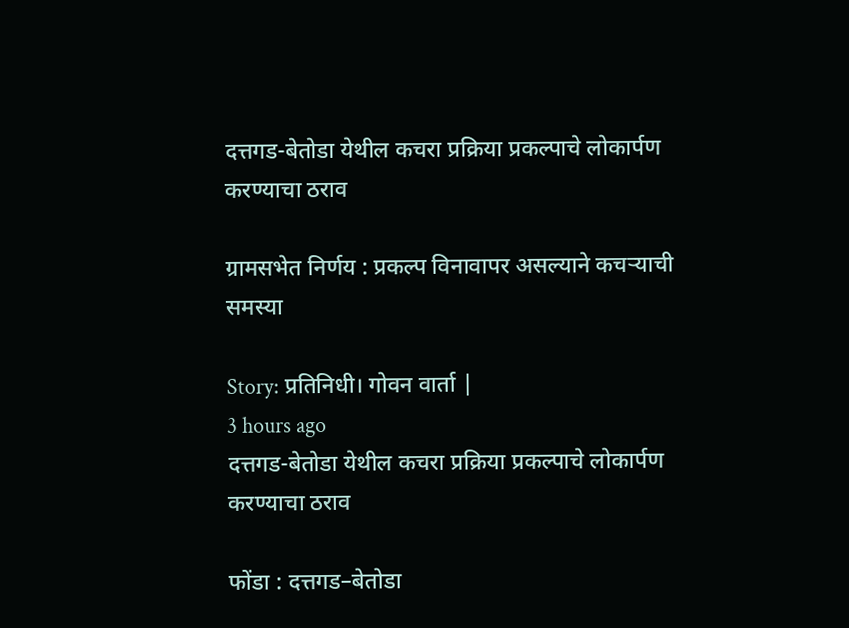दत्तगड-बेतोडा येथील कचरा प्रक्रिया प्रकल्पाचे लोकार्पण करण्याचा ठराव

ग्रामसभेत निर्णय : प्रकल्प विनावापर असल्याने कचऱ्याची समस्या

Story: प्रतिनिधी। गोवन वार्ता |
3 hours ago
दत्तगड-बेतोडा येथील कचरा प्रक्रिया प्रकल्पाचे लोकार्पण करण्याचा ठराव

फोंडा : दत्तगड–बेतोडा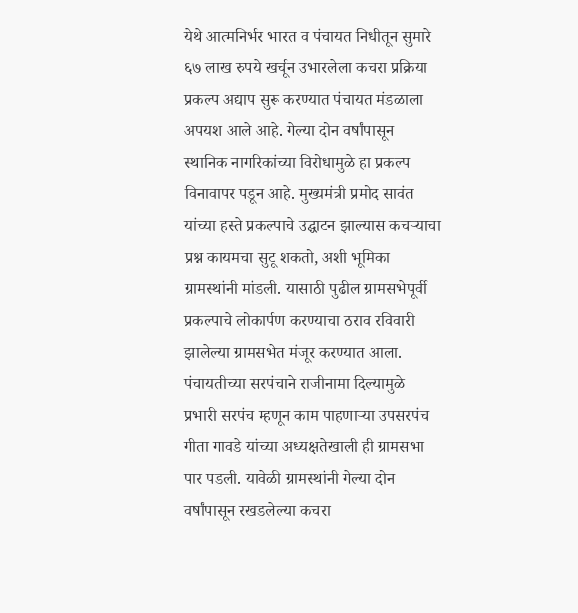येथे आत्मनिर्भर भारत व पंचायत निधीतून सुमारे ६७ लाख रुपये खर्चून उभारलेला कचरा प्रक्रिया प्रकल्प अद्याप सुरू करण्यात पंचायत मंडळाला अपयश आले आहे. गेल्या दोन वर्षांपासून स्थानिक नागरिकांच्या विरोधामुळे हा प्रकल्प विनावापर पडून आहे. मुख्यमंत्री प्रमोद सावंत यांच्या हस्ते प्रकल्पाचे उद्घाटन झाल्यास कचऱ्याचा प्रश्न कायमचा सुटू शकतो, अशी भूमिका ग्रामस्थांनी मांडली. यासाठी पुढील ग्रामसभेपूर्वी प्रकल्पाचे लोकार्पण करण्याचा ठराव रविवारी झालेल्या ग्रामसभेत मंजूर करण्यात आला.
पंचायतीच्या सरपंचाने राजीनामा दिल्यामुळे प्रभारी सरपंच म्हणून काम पाहणाऱ्या उपसरपंच गीता गावडे यांच्या अध्यक्षतेखाली ही ग्रामसभा पार पडली. यावेळी ग्रामस्थांनी गेल्या दोन वर्षांपासून रखडलेल्या कचरा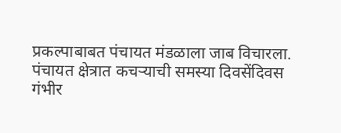प्रकल्पाबाबत पंचायत मंडळाला जाब विचारला. पंचायत क्षेत्रात कचऱ्याची समस्या दिवसेंदिवस गंभीर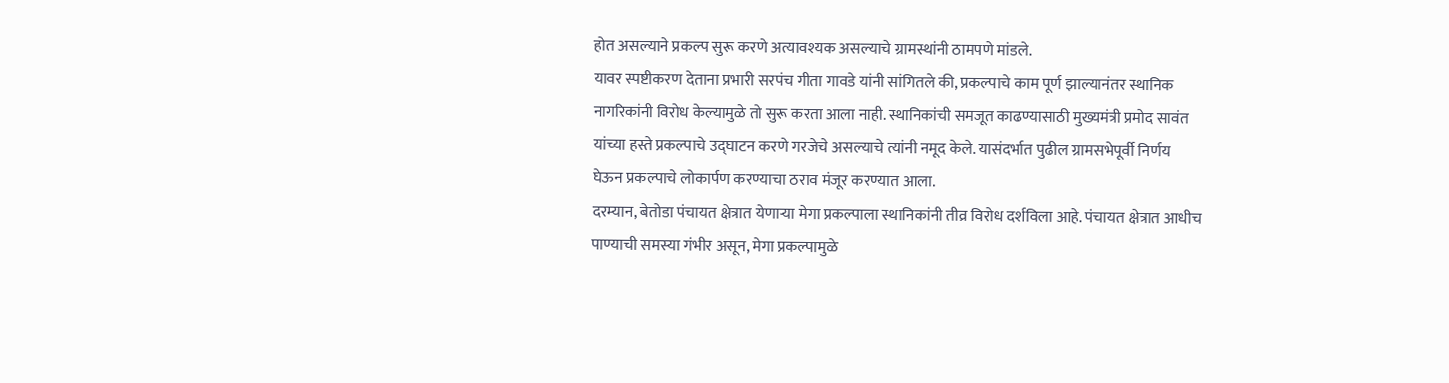होत असल्याने प्रकल्प सुरू करणे अत्यावश्यक असल्याचे ग्रामस्थांनी ठामपणे मांडले.
यावर स्पष्टीकरण देताना प्रभारी सरपंच गीता गावडे यांनी सांगितले की, प्रकल्पाचे काम पूर्ण झाल्यानंतर स्थानिक नागरिकांनी विरोध केल्यामुळे तो सुरू करता आला नाही. स्थानिकांची समजूत काढण्यासाठी मुख्यमंत्री प्रमोद सावंत यांच्या हस्ते प्रकल्पाचे उद्घाटन करणे गरजेचे असल्याचे त्यांनी नमूद केले. यासंदर्भात पुढील ग्रामसभेपूर्वी निर्णय घेऊन प्रकल्पाचे लोकार्पण करण्याचा ठराव मंजूर करण्यात आला.
दरम्यान, बेतोडा पंचायत क्षेत्रात येणाऱ्या मेगा प्रकल्पाला स्थानिकांनी तीव्र विरोध दर्शविला आहे. पंचायत क्षेत्रात आधीच पाण्याची समस्या गंभीर असून, मेगा प्रकल्पामुळे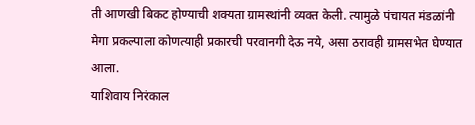ती आणखी बिकट होण्याची शक्यता ग्रामस्थांनी व्यक्त केली. त्यामुळे पंचायत मंडळांनी मेगा प्रकल्पाला कोणत्याही प्रकारची परवानगी देऊ नये, असा ठरावही ग्रामसभेत घेण्यात आला.
याशिवाय निरंकाल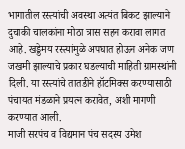भागातील रस्त्यांची अवस्था अत्यंत बिकट झाल्याने दुचाकी चालकांना मोठा त्रास सहन करावा लागत आहे. खड्डेमय रस्त्यांमुळे अपघात होऊन अनेक जण जखमी झाल्याचे प्रकार घडल्याची माहिती ग्रामस्थांनी दिली. या रस्त्यांचे तातडीने हॉटमिक्स करण्यासाठी पंचायत मंडळाने प्रयत्न करावेत, अशी मागणी करण्यात आली.
माजी सरपंच व विद्यमान पंच सदस्य उमेश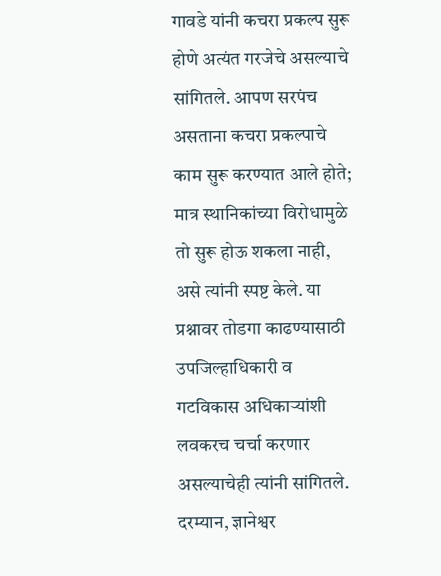गावडे यांनी कचरा प्रकल्प सुरू होणे अत्यंत गरजेचे असल्याचे सांगितले. आपण सरपंच असताना कचरा प्रकल्पाचे काम सुरू करण्यात आले होते; मात्र स्थानिकांच्या विरोधामुळे तो सुरू होऊ शकला नाही, असे त्यांनी स्पष्ट केले. या प्रश्नावर तोडगा काढण्यासाठी उपजिल्हाधिकारी व गटविकास अधिकाऱ्यांशी लवकरच चर्चा करणार असल्याचेही त्यांनी सांगितले.
दरम्यान, ज्ञानेश्वर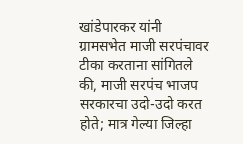खांडेपारकर यांनी ग्रामसभेत माजी सरपंचावर टीका करताना सांगितले की, माजी सरपंच भाजप सरकारचा उदो-उदो करत होते; मात्र गेल्या जिल्हा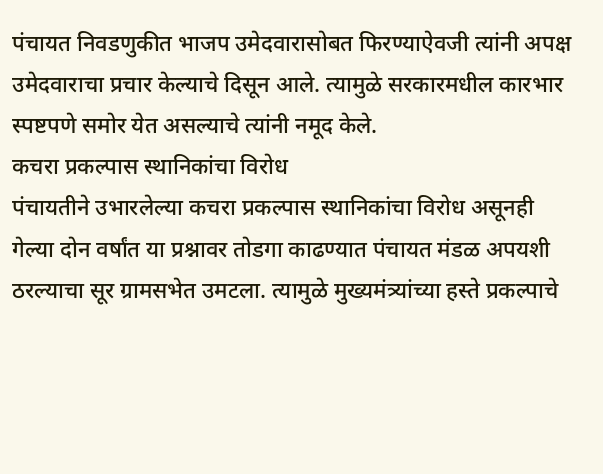पंचायत निवडणुकीत भाजप उमेदवारासोबत फिरण्याऐवजी त्यांनी अपक्ष उमेदवाराचा प्रचार केल्याचे दिसून आले. त्यामुळे सरकारमधील कारभार स्पष्टपणे समोर येत असल्याचे त्यांनी नमूद केले.
कचरा प्रकल्पास स्थानिकांचा विरोध
पंचायतीने उभारलेल्या कचरा प्रकल्पास स्थानिकांचा विरोध असूनही गेल्या दोन वर्षांत या प्रश्नावर तोडगा काढण्यात पंचायत मंडळ अपयशी ठरल्याचा सूर ग्रामसभेत उमटला. त्यामुळे मुख्यमंत्र्यांच्या हस्ते प्रकल्पाचे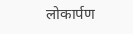लोकार्पण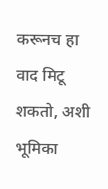करूनच हा वाद मिटू शकतो, अशी भूमिका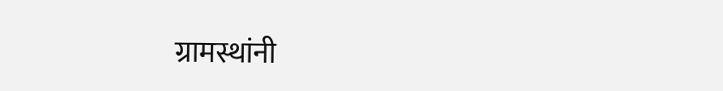ग्रामस्थांनी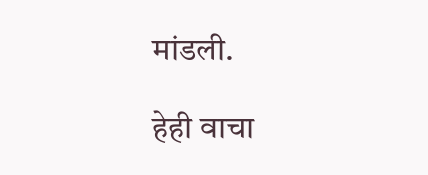मांडली.

हेही वाचा